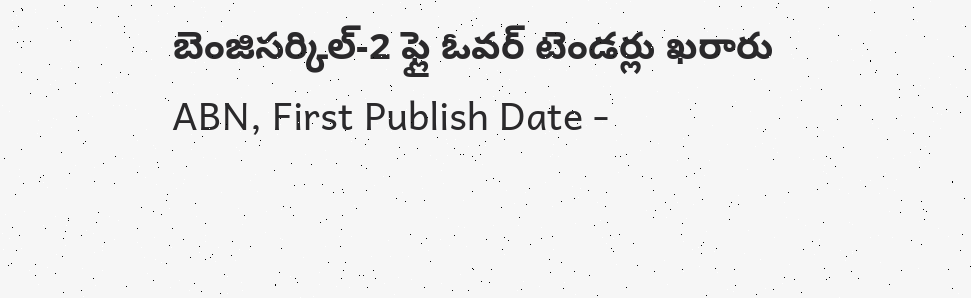బెంజిసర్కిల్-2 ఫ్లై ఓవర్ టెండర్లు ఖరారు
ABN, First Publish Date -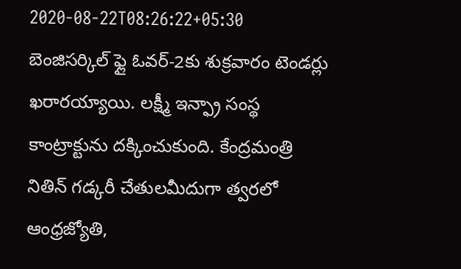2020-08-22T08:26:22+05:30
బెంజిసర్కిల్ ఫ్లై ఓవర్-2కు శుక్రవారం టెండర్లు ఖరారయ్యాయి. లక్ష్మీ ఇన్ఫ్రా సంస్థ కాంట్రాక్టును దక్కించుకుంది. కేంద్రమంత్రి నితిన్ గడ్కరీ చేతులమీదుగా త్వరలో
ఆంధ్రజ్యోతి,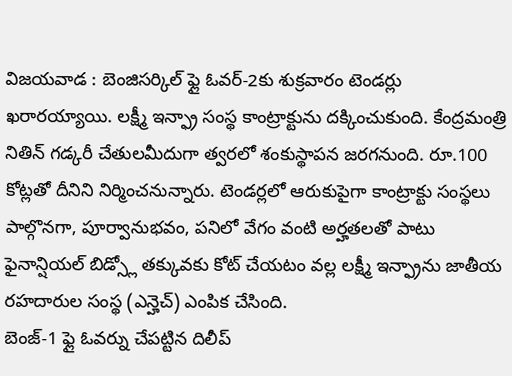విజయవాడ : బెంజిసర్కిల్ ఫ్లై ఓవర్-2కు శుక్రవారం టెండర్లు ఖరారయ్యాయి. లక్ష్మీ ఇన్ఫ్రా సంస్థ కాంట్రాక్టును దక్కించుకుంది. కేంద్రమంత్రి నితిన్ గడ్కరీ చేతులమీదుగా త్వరలో శంకుస్థాపన జరగనుంది. రూ.100 కోట్లతో దీనిని నిర్మించనున్నారు. టెండర్లలో ఆరుకుపైగా కాంట్రాక్టు సంస్థలు పాల్గొనగా, పూర్వానుభవం, పనిలో వేగం వంటి అర్హతలతో పాటు ఫైనాన్షియల్ బిడ్స్లో తక్కువకు కోట్ చేయటం వల్ల లక్ష్మీ ఇన్ఫ్రాను జాతీయ రహదారుల సంస్థ (ఎన్హెచ్) ఎంపిక చేసింది.
బెంజ్-1 ఫ్లై ఓవర్ను చేపట్టిన దిలీప్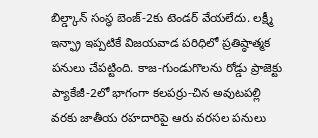బిల్డ్కాన్ సంస్థ బెంజ్-2కు టెండర్ వేయలేదు. లక్ష్మీ ఇన్ఫ్రా ఇప్పటికే విజయవాడ పరిధిలో ప్రతిష్ఠాత్మక పనులు చేపట్టింది. కాజ-గుండుగొలను రోడ్డు ప్రాజెక్టు ప్యాకేజీ-2లో భాగంగా కలపర్రు-చిన అవుటపల్లి వరకు జాతీయ రహదారిపై ఆరు వరసల పనులు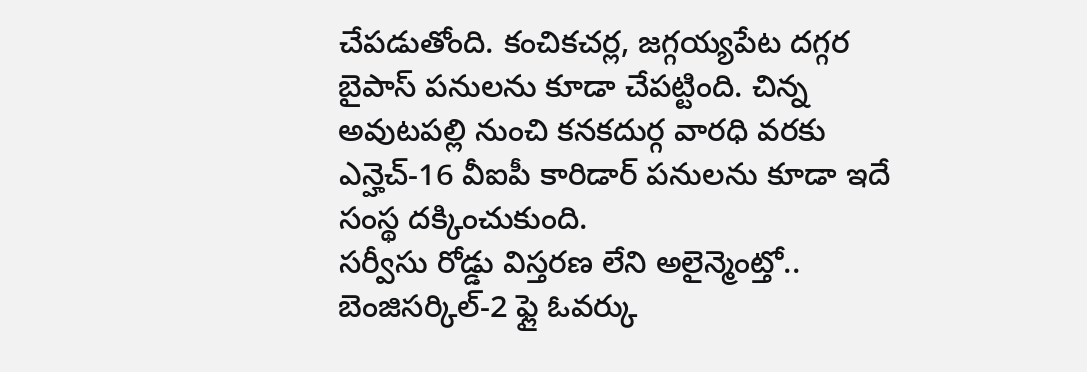చేపడుతోంది. కంచికచర్ల, జగ్గయ్యపేట దగ్గర బైపాస్ పనులను కూడా చేపట్టింది. చిన్న అవుటపల్లి నుంచి కనకదుర్గ వారధి వరకు ఎన్హెచ్-16 వీఐపీ కారిడార్ పనులను కూడా ఇదే సంస్థ దక్కించుకుంది.
సర్వీసు రోడ్డు విస్తరణ లేని అలైన్మెంట్తో..
బెంజిసర్కిల్-2 ఫ్లై ఓవర్కు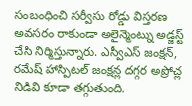సంబంధించి సర్వీసు రోడ్డు విస్తరణ అవసరం రాకుండా అలైన్మెంట్ను అడ్జస్ట్ చేసి నిర్మిస్తున్నారు. ఎస్వీఎస్ జంక్షన్, రమేష్ హాస్పిటల్ జంక్షన్ల దగ్గర అప్రోచ్ల నిడివి కూడా తగ్గుతుంది.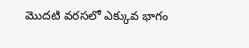మొదటి వరసలో ఎక్కువ భాగం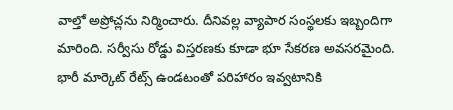వాల్తో అప్రోచ్లను నిర్మించారు. దీనివల్ల వ్యాపార సంస్థలకు ఇబ్బందిగా మారింది. సర్వీసు రోడ్డు విస్తరణకు కూడా భూ సేకరణ అవసరమైంది.
భారీ మార్కెట్ రేట్స్ ఉండటంతో పరిహారం ఇవ్వటానికి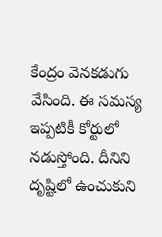కేంద్రం వెనకడుగు వేసింది. ఈ సమస్య ఇప్పటికీ కోర్టులో నడుస్తోంది. దీనిని దృష్టిలో ఉంచుకుని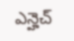ఎన్హెచ్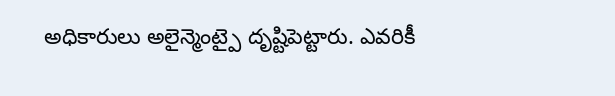అధికారులు అలైన్మెంట్పై దృష్టిపెట్టారు. ఎవరికీ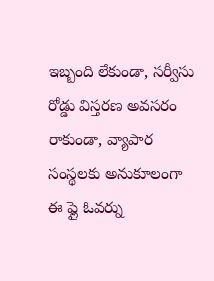ఇబ్బంది లేకుండా, సర్వీసు రోడ్డు విస్తరణ అవసరం రాకుండా, వ్యాపార సంస్థలకు అనుకూలంగా ఈ ఫ్లై ఓవర్ను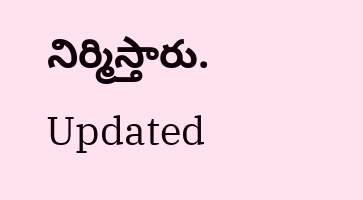నిర్మిస్తారు.
Updated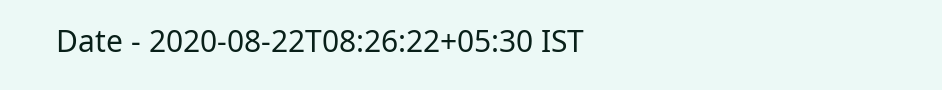Date - 2020-08-22T08:26:22+05:30 IST